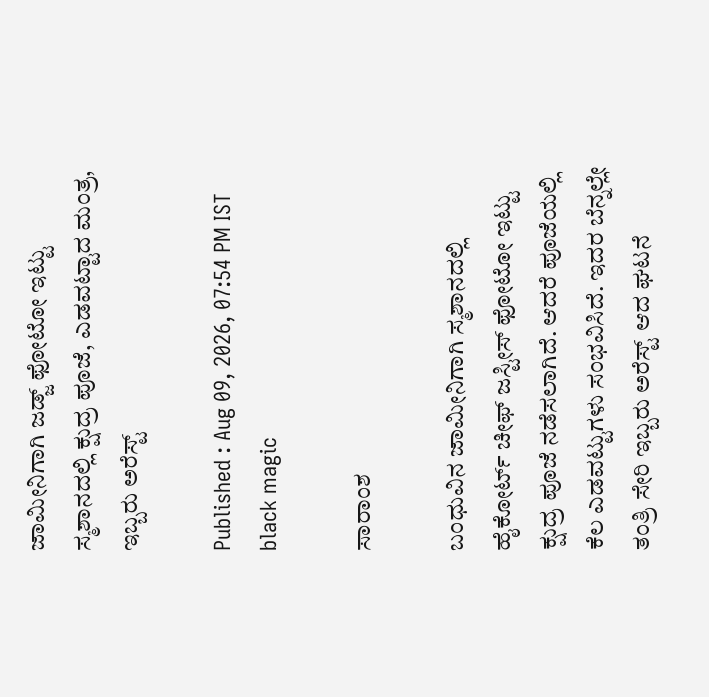ಜಾಮೀನಿಗಾಗಿ ಜಡ್ಜ್ ಫೋಟೋ ಇಟ್ಟು ಸ್ಮಶಾನದಲ್ಲಿ ಕ್ಷುದ್ರ ಪೂಜೆ, ಎಡವಟ್ಟಾದ ಮಂತ್ರ, ಇಬ್ಬರು ಅರೆಸ್ಟ್

Published : Aug 09, 2026, 07:54 PM IST
black magic

ಸಾರಾಂಶ

ಬಂಧುವಿನ ಜಾಮೀನಿಗಾಗಿ ಸ್ಮಶಾನದಲ್ಲಿ ಹೈಕೋರ್ಟ್ ಚೀಫ್ ಜಸ್ಟೀಸ್ ಫೋಟೋ ಇಟ್ಟು ಕ್ಷುದ್ರ ಪೂಜೆ ನಡೆಸಲಾಗಿದೆ. ಆದರೆ ಪೂಜೆಯಲ್ಲಿ ಕೆಲ ಎಡವಟ್ಟುಗಳು ಸಂಭವಿಸಿದೆ. ಇದರ ಬೆನ್ನಲ್ಲೇ ತಂತ್ರಿ ಸೇರಿ ಇಬ್ಬರು ಅರೆಸ್ಟ್ ಆದ ಘಟನೆ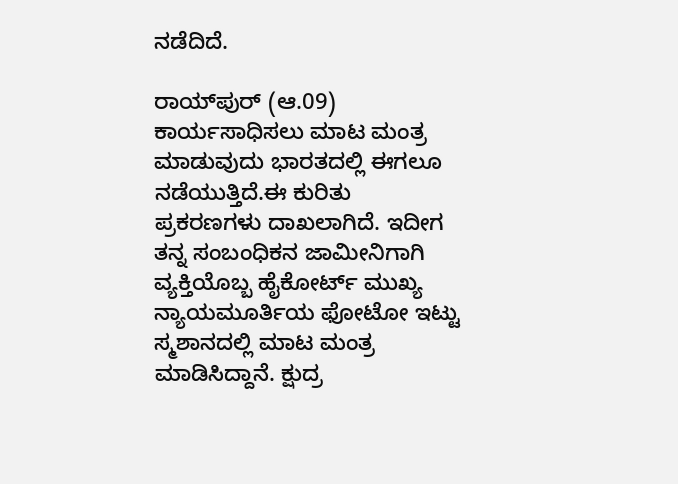ನಡೆದಿದೆ.

ರಾಯ್‌ಪುರ್ (ಆ.09) ಕಾರ್ಯಸಾಧಿಸಲು ಮಾಟ ಮಂತ್ರ ಮಾಡುವುದು ಭಾರತದಲ್ಲಿ ಈಗಲೂ ನಡೆಯುತ್ತಿದೆ.ಈ ಕುರಿತು ಪ್ರಕರಣಗಳು ದಾಖಲಾಗಿದೆ. ಇದೀಗ ತನ್ನ ಸಂಬಂಧಿಕನ ಜಾಮೀನಿಗಾಗಿ ವ್ಯಕ್ತಿಯೊಬ್ಬ ಹೈಕೋರ್ಟ್ ಮುಖ್ಯ ನ್ಯಾಯಮೂರ್ತಿಯ ಫೋಟೋ ಇಟ್ಟು ಸ್ಮಶಾನದಲ್ಲಿ ಮಾಟ ಮಂತ್ರ ಮಾಡಿಸಿದ್ದಾನೆ. ಕ್ಷುದ್ರ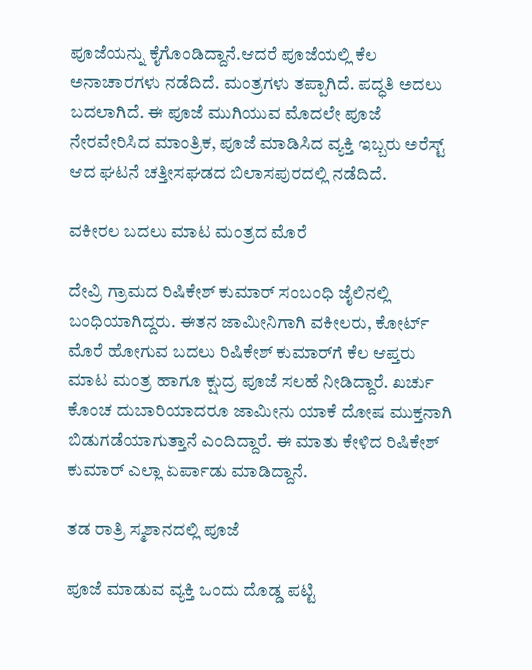ಪೂಜೆಯನ್ನು ಕೈಗೊಂಡಿದ್ದಾನೆ.ಆದರೆ ಪೂಜೆಯಲ್ಲಿ ಕೆಲ ಅನಾಚಾರಗಳು ನಡೆದಿದೆ. ಮಂತ್ರಗಳು ತಪ್ಪಾಗಿದೆ. ಪದ್ಧತಿ ಅದಲು ಬದಲಾಗಿದೆ. ಈ ಪೂಜೆ ಮುಗಿಯುವ ಮೊದಲೇ ಪೂಜೆ ನೇರವೇರಿಸಿದ ಮಾಂತ್ರಿಕ, ಪೂಜೆ ಮಾಡಿಸಿದ ವ್ಯಕ್ತಿ ಇಬ್ಬರು ಅರೆಸ್ಟ್ ಆದ ಘಟನೆ ಚತ್ತೀಸಘಡದ ಬಿಲಾಸಪುರದಲ್ಲಿ ನಡೆದಿದೆ.

ವಕೀರಲ ಬದಲು ಮಾಟ ಮಂತ್ರದ ಮೊರೆ

ದೇವ್ರಿ ಗ್ರಾಮದ ರಿಷಿಕೇಶ್ ಕುಮಾರ್ ಸಂಬಂಧಿ ಜೈಲಿನಲ್ಲಿ ಬಂಧಿಯಾಗಿದ್ದರು. ಈತನ ಜಾಮೀನಿಗಾಗಿ ವಕೀಲರು, ಕೋರ್ಟ್ ಮೊರೆ ಹೋಗುವ ಬದಲು ರಿಷಿಕೇಶ್ ಕುಮಾರ್‌ಗೆ ಕೆಲ ಆಪ್ತರು ಮಾಟ ಮಂತ್ರ ಹಾಗೂ ಕ್ಷುದ್ರ ಪೂಜೆ ಸಲಹೆ ನೀಡಿದ್ದಾರೆ. ಖರ್ಚು ಕೊಂಚ ದುಬಾರಿಯಾದರೂ ಜಾಮೀನು ಯಾಕೆ ದೋಷ ಮುಕ್ತನಾಗಿ ಬಿಡುಗಡೆಯಾಗುತ್ತಾನೆ ಎಂದಿದ್ದಾರೆ. ಈ ಮಾತು ಕೇಳಿದ ರಿಷಿಕೇಶ್ ಕುಮಾರ್ ಎಲ್ಲಾ ಏರ್ಪಾಡು ಮಾಡಿದ್ದಾನೆ.

ತಡ ರಾತ್ರಿ ಸ್ಮಶಾನದಲ್ಲಿ ಪೂಜೆ

ಪೂಜೆ ಮಾಡುವ ವ್ಯಕ್ತಿ ಒಂದು ದೊಡ್ಡ ಪಟ್ಟಿ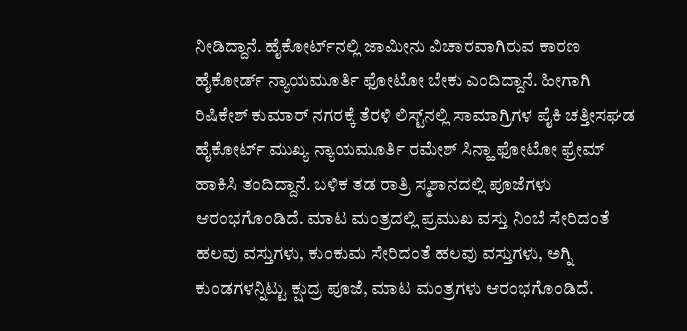ನೀಡಿದ್ದಾನೆ. ಹೈಕೋರ್ಟ್‌ನಲ್ಲಿ ಜಾಮೀನು ವಿಚಾರವಾಗಿರುವ ಕಾರಣ ಹೈಕೋರ್ಡ್ ನ್ಯಾಯಮೂರ್ತಿ ಫೋಟೋ ಬೇಕು ಎಂದಿದ್ದಾನೆ. ಹೀಗಾಗಿ ರಿಷಿಕೇಶ್ ಕುಮಾರ್ ನಗರಕ್ಕೆ ತೆರಳಿ ಲಿಸ್ಟ್‌ನಲ್ಲಿ ಸಾಮಾಗ್ರಿಗಳ ಪೈಕಿ ಚತ್ತೀಸಘಡ ಹೈಕೋರ್ಟ್ ಮುಖ್ಯ ನ್ಯಾಯಮೂರ್ತಿ ರಮೇಶ್ ಸಿನ್ಹಾ ಫೋಟೋ ಫ್ರೇಮ್ ಹಾಕಿಸಿ ತಂದಿದ್ದಾನೆ. ಬಳಿಕ ತಡ ರಾತ್ರಿ ಸ್ಮಶಾನದಲ್ಲಿ ಪೂಜೆಗಳು ಆರಂಭಗೊಂಡಿದೆ. ಮಾಟ ಮಂತ್ರದಲ್ಲಿ ಪ್ರಮುಖ ವಸ್ತು ನಿಂಬೆ ಸೇರಿದಂತೆ ಹಲವು ವಸ್ತುಗಳು, ಕುಂಕುಮ ಸೇರಿದಂತೆ ಹಲವು ವಸ್ತುಗಳು, ಅಗ್ನಿ ಕುಂಡಗಳನ್ನಿಟ್ಟು ಕ್ಷುದ್ರ ಪೂಜೆ, ಮಾಟ ಮಂತ್ರಗಳು ಆರಂಭಗೊಂಡಿದೆ.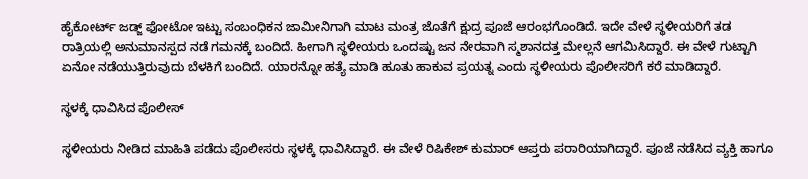ಹೈಕೋರ್ಟ್ ಜಡ್ಜ್ ಫೋಟೋ ಇಟ್ಟು ಸಂಬಂಧಿಕನ ಜಾಮೀನಿಗಾಗಿ ಮಾಟ ಮಂತ್ರ ಜೊತೆಗೆ ಕ್ಷುದ್ರ ಪೂಜೆ ಆರಂಭಗೊಂಡಿದೆ. ಇದೇ ವೇಳೆ ಸ್ಥಳೀಯರಿಗೆ ತಡ ರಾತ್ರಿಯಲ್ಲಿ ಅನುಮಾನಸ್ಪದ ನಡೆ ಗಮನಕ್ಕೆ ಬಂದಿದೆ. ಹೀಗಾಗಿ ಸ್ಥಳೀಯರು ಒಂದಷ್ಟು ಜನ ನೇರವಾಗಿ ಸ್ಮಶಾನದತ್ತ ಮೇಲ್ಲನೆ ಆಗಮಿಸಿದ್ದಾರೆ. ಈ ವೇಳೆ ಗುಟ್ಟಾಗಿ ಏನೋ ನಡೆಯುತ್ತಿರುವುದು ಬೆಳಕಿಗೆ ಬಂದಿದೆ. ಯಾರನ್ನೋ ಹತ್ಯೆ ಮಾಡಿ ಹೂತು ಹಾಕುವ ಪ್ರಯತ್ನ ಎಂದು ಸ್ಥಳೀಯರು ಪೊಲೀಸರಿಗೆ ಕರೆ ಮಾಡಿದ್ದಾರೆ.

ಸ್ಥಳಕ್ಕೆ ಧಾವಿಸಿದ ಪೊಲೀಸ್

ಸ್ಥಳೀಯರು ನೀಡಿದ ಮಾಹಿತಿ ಪಡೆದು ಪೊಲೀಸರು ಸ್ಥಳಕ್ಕೆ ಧಾವಿಸಿದ್ದಾರೆ. ಈ ವೇಳೆ ರಿಷಿಕೇಶ್ ಕುಮಾರ್ ಆಪ್ತರು ಪರಾರಿಯಾಗಿದ್ದಾರೆ. ಪೂಜೆ ನಡೆಸಿದ ವ್ಯಕ್ತಿ ಹಾಗೂ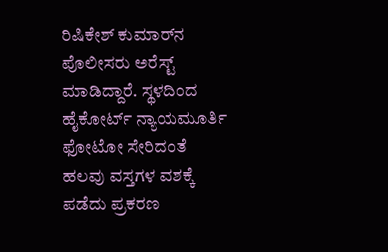ರಿಷಿಕೇಶ್ ಕುಮಾರ್‌ನ ಪೊಲೀಸರು ಅರೆಸ್ಟ್ ಮಾಡಿದ್ದಾರೆ. ಸ್ಥಳದಿಂದ ಹೈಕೋರ್ಟ್ ನ್ಯಾಯಮೂರ್ತಿ ಫೋಟೋ ಸೇರಿದಂತೆ ಹಲವು ವಸ್ತಗಳ ವಶಕ್ಕೆ ಪಡೆದು ಪ್ರಕರಣ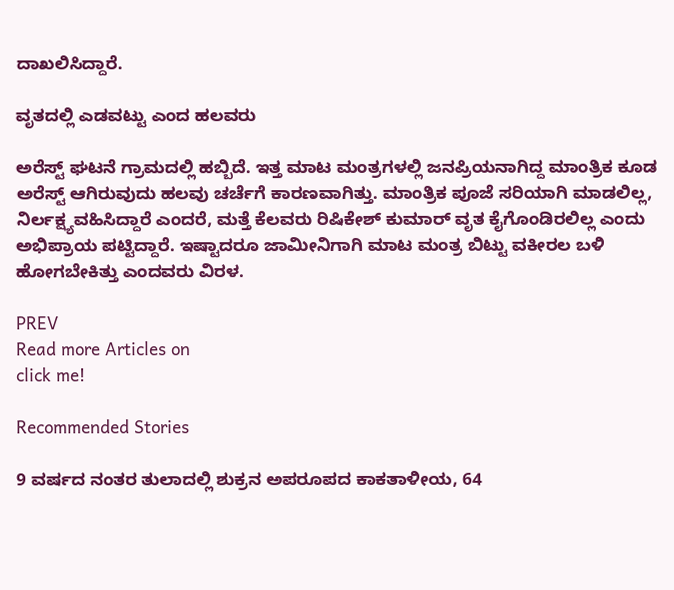ದಾಖಲಿಸಿದ್ದಾರೆ.

ವೃತದಲ್ಲಿ ಎಡವಟ್ಟು ಎಂದ ಹಲವರು

ಅರೆಸ್ಟ್ ಘಟನೆ ಗ್ರಾಮದಲ್ಲಿ ಹಬ್ಬಿದೆ. ಇತ್ತ ಮಾಟ ಮಂತ್ರಗಳಲ್ಲಿ ಜನಪ್ರಿಯನಾಗಿದ್ದ ಮಾಂತ್ರಿಕ ಕೂಡ ಅರೆಸ್ಟ್ ಆಗಿರುವುದು ಹಲವು ಚರ್ಚೆಗೆ ಕಾರಣವಾಗಿತ್ತು. ಮಾಂತ್ರಿಕ ಪೂಜೆ ಸರಿಯಾಗಿ ಮಾಡಲಿಲ್ಲ, ನಿರ್ಲಕ್ಷ್ಯವಹಿಸಿದ್ದಾರೆ ಎಂದರೆ, ಮತ್ತೆ ಕೆಲವರು ರಿಷಿಕೇಶ್ ಕುಮಾರ್ ವೃತ ಕೈಗೊಂಡಿರಲಿಲ್ಲ ಎಂದು ಅಭಿಪ್ರಾಯ ಪಟ್ಟಿದ್ದಾರೆ. ಇಷ್ಟಾದರೂ ಜಾಮೀನಿಗಾಗಿ ಮಾಟ ಮಂತ್ರ ಬಿಟ್ಟು ವಕೀರಲ ಬಳಿ ಹೋಗಬೇಕಿತ್ತು ಎಂದವರು ವಿರಳ.

PREV
Read more Articles on
click me!

Recommended Stories

9 ವರ್ಷದ ನಂತರ ತುಲಾದಲ್ಲಿ ಶುಕ್ರನ ಅಪರೂಪದ ಕಾಕತಾಳೀಯ, 64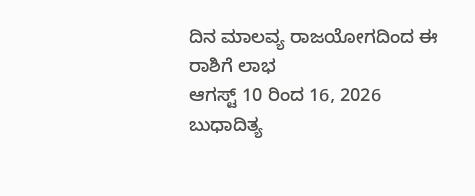ದಿನ ಮಾಲವ್ಯ ರಾಜಯೋಗದಿಂದ ಈ ರಾಶಿಗೆ ಲಾಭ
ಆಗಸ್ಟ್ 10 ರಿಂದ 16, 2026 ಬುಧಾದಿತ್ಯ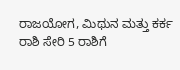ರಾಜಯೋಗ, ಮಿಥುನ ಮತ್ತು ಕರ್ಕ ರಾಶಿ ಸೇರಿ 5 ರಾಶಿಗೆ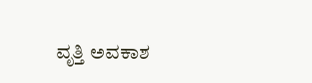ವೃತ್ತಿ ಅವಕಾಶ